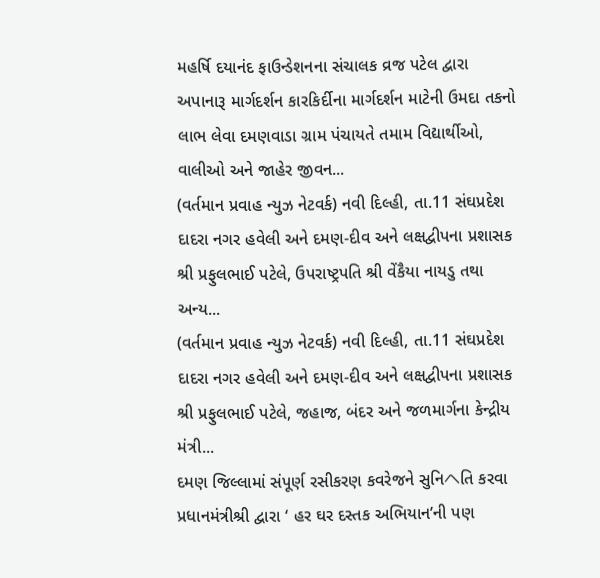મહર્ષિ દયાનંદ ફાઉન્ડેશનના સંચાલક વ્રજ પટેલ દ્વારા અપાનારૂ માર્ગદર્શન કારકિર્દીના માર્ગદર્શન માટેની ઉમદા તકનો લાભ લેવા દમણવાડા ગ્રામ પંચાયતે તમામ વિદ્યાર્થીઓ, વાલીઓ અને જાહેર જીવન...
(વર્તમાન પ્રવાહ ન્યુઝ નેટવર્ક) નવી દિલ્હી, તા.11 સંઘપ્રદેશ દાદરા નગર હવેલી અને દમણ-દીવ અને લક્ષદ્વીપના પ્રશાસક શ્રી પ્રફુલભાઈ પટેલે, ઉપરાષ્ટ્રપતિ શ્રી વેંકૈયા નાયડુ તથા અન્ય...
(વર્તમાન પ્રવાહ ન્યુઝ નેટવર્ક) નવી દિલ્હી, તા.11 સંઘપ્રદેશ દાદરા નગર હવેલી અને દમણ-દીવ અને લક્ષદ્વીપના પ્રશાસક શ્રી પ્રફુલભાઈ પટેલે, જહાજ, બંદર અને જળમાર્ગના કેન્દ્રીય મંત્રી...
દમણ જિલ્લામાં સંપૂર્ણ રસીકરણ કવરેજને સુનિヘતિ કરવા પ્રધાનમંત્રીશ્રી દ્વારા ‘ હર ઘર દસ્તક અભિયાન’ની પણ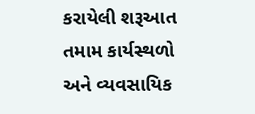કરાયેલી શરૂઆત તમામ કાર્યસ્થળો અને વ્યવસાયિક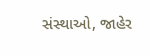સંસ્થાઓ, જાહેર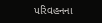પરિવહનના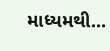માધ્યમથી...